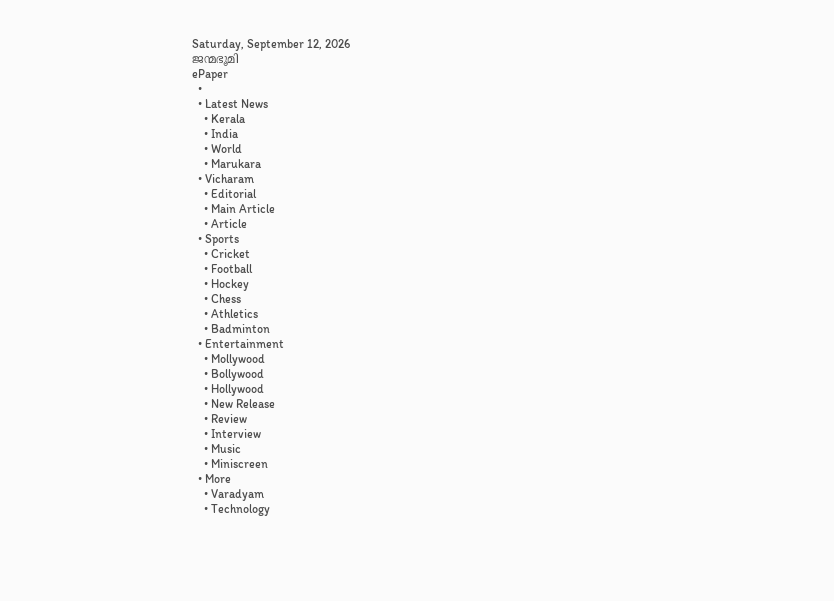Saturday, September 12, 2026
ജന്മഭൂമി
ePaper
  •
  • Latest News
    • Kerala
    • India
    • World
    • Marukara
  • Vicharam
    • Editorial
    • Main Article
    • Article
  • Sports
    • Cricket
    • Football
    • Hockey
    • Chess
    • Athletics
    • Badminton
  • Entertainment
    • Mollywood
    • Bollywood
    • Hollywood
    • New Release
    • Review
    • Interview
    • Music
    • Miniscreen
  • More
    • Varadyam
    • Technology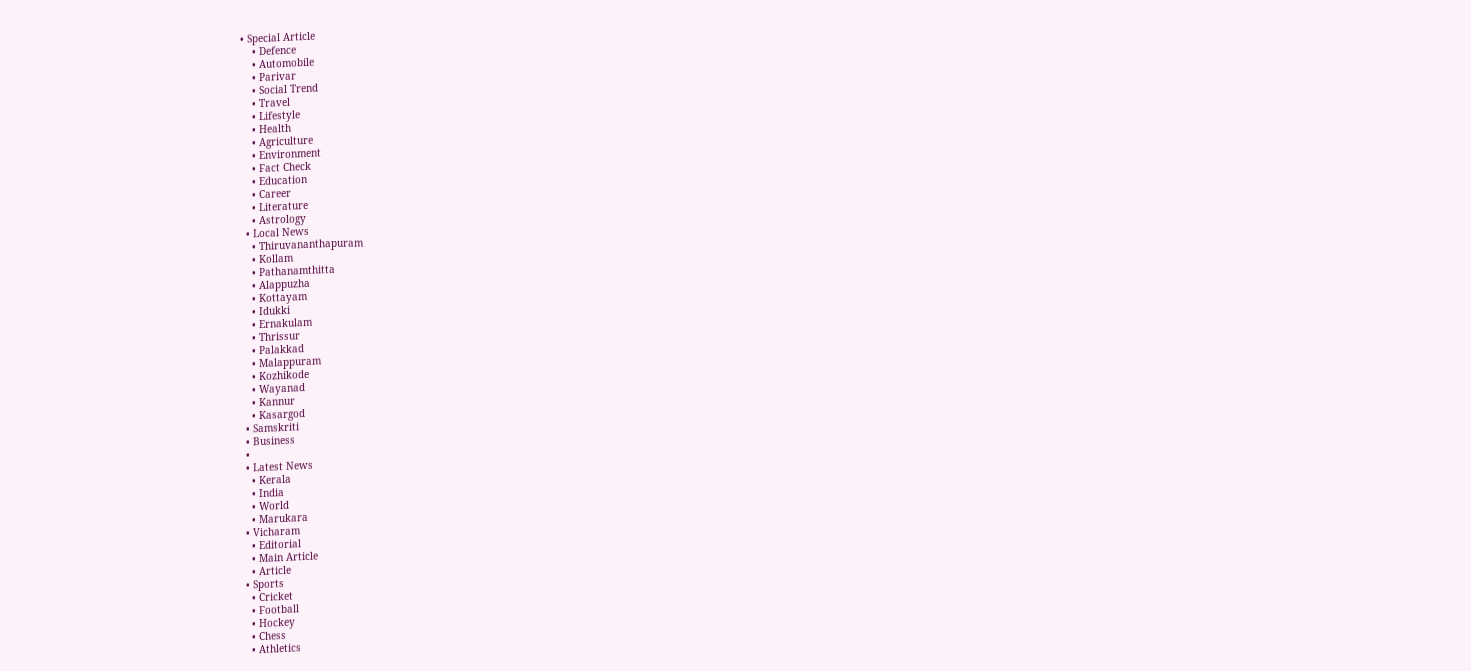• Special Article
    • Defence
    • Automobile
    • Parivar
    • Social Trend
    • Travel
    • Lifestyle
    • Health
    • Agriculture
    • Environment
    • Fact Check
    • Education
    • Career
    • Literature
    • Astrology
  • Local News
    • Thiruvananthapuram
    • Kollam
    • Pathanamthitta
    • Alappuzha
    • Kottayam
    • Idukki
    • Ernakulam
    • Thrissur
    • Palakkad
    • Malappuram
    • Kozhikode
    • Wayanad
    • Kannur
    • Kasargod
  • Samskriti
  • Business
  •
  • Latest News
    • Kerala
    • India
    • World
    • Marukara
  • Vicharam
    • Editorial
    • Main Article
    • Article
  • Sports
    • Cricket
    • Football
    • Hockey
    • Chess
    • Athletics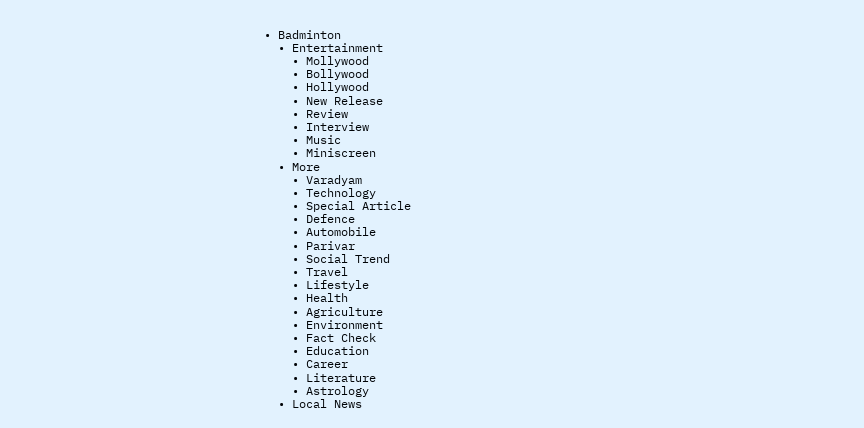• Badminton
  • Entertainment
    • Mollywood
    • Bollywood
    • Hollywood
    • New Release
    • Review
    • Interview
    • Music
    • Miniscreen
  • More
    • Varadyam
    • Technology
    • Special Article
    • Defence
    • Automobile
    • Parivar
    • Social Trend
    • Travel
    • Lifestyle
    • Health
    • Agriculture
    • Environment
    • Fact Check
    • Education
    • Career
    • Literature
    • Astrology
  • Local News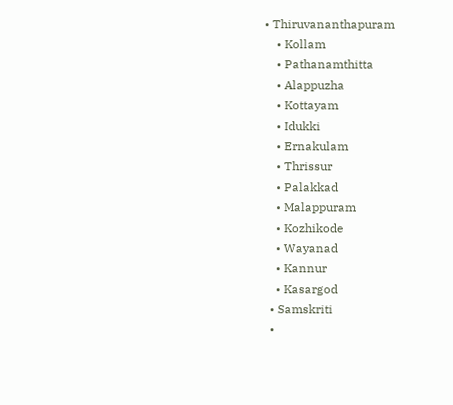• Thiruvananthapuram
    • Kollam
    • Pathanamthitta
    • Alappuzha
    • Kottayam
    • Idukki
    • Ernakulam
    • Thrissur
    • Palakkad
    • Malappuram
    • Kozhikode
    • Wayanad
    • Kannur
    • Kasargod
  • Samskriti
  •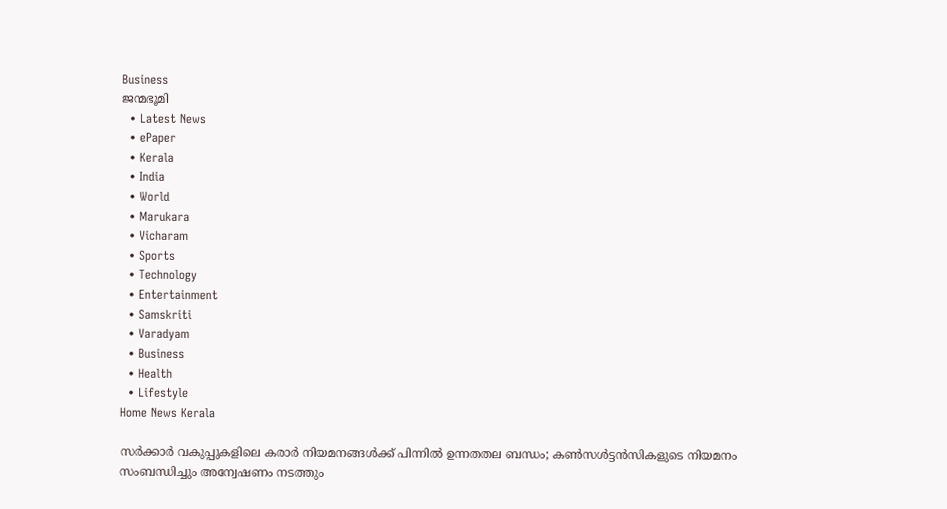Business
ജന്മഭൂമി
  • Latest News
  • ePaper
  • Kerala
  • India
  • World
  • Marukara
  • Vicharam
  • Sports
  • Technology
  • Entertainment
  • Samskriti
  • Varadyam
  • Business
  • Health
  • Lifestyle
Home News Kerala

സര്‍ക്കാര്‍ വകുപ്പുകളിലെ കരാര്‍ നിയമനങ്ങള്‍ക്ക് പിന്നില്‍ ഉന്നതതല ബന്ധം; കണ്‍സള്‍ട്ടന്‍സികളുടെ നിയമനം സംബന്ധിച്ചും അന്വേഷണം നടത്തും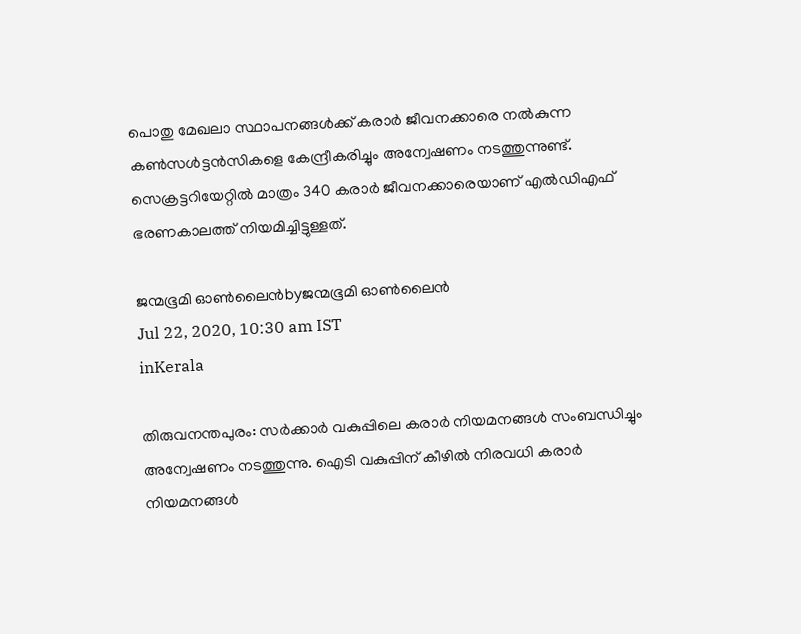പൊതു മേഖലാ സ്ഥാപനങ്ങള്‍ക്ക് കരാര്‍ ജീവനക്കാരെ നല്‍കുന്ന കണ്‍സള്‍ട്ടന്‍സികളെ കേന്ദ്രീകരിച്ചും അന്വേഷണം നടത്തുന്നുണ്ട്. സെക്രട്ടറിയേറ്റില്‍ മാത്രം 340 കരാര്‍ ജീവനക്കാരെയാണ് എല്‍ഡിഎഫ് ഭരണകാലത്ത് നിയമിച്ചിട്ടുള്ളത്.

ജന്മഭൂമി ഓണ്‍ലൈന്‍byജന്മഭൂമി ഓണ്‍ലൈന്‍
Jul 22, 2020, 10:30 am IST
inKerala

തിരുവനന്തപുരം: സര്‍ക്കാര്‍ വകുപ്പിലെ കരാര്‍ നിയമനങ്ങള്‍ സംബന്ധിച്ചും അന്വേഷണം നടത്തുന്നു. ഐടി വകുപ്പിന് കീഴില്‍ നിരവധി കരാര്‍ നിയമനങ്ങള്‍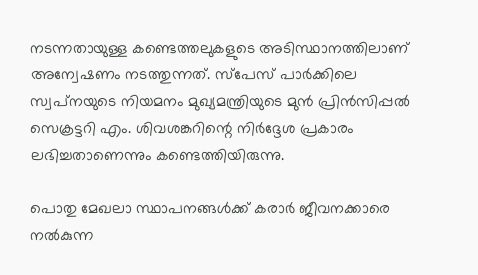നടന്നതായുള്ള കണ്ടെത്തലുകളുടെ അടിസ്ഥാനത്തിലാണ് അന്വേഷണം നടത്തുന്നത്. സ്‌പേസ് പാര്‍ക്കിലെ സ്വപ്‌നയുടെ നിയമനം മുഖ്യമന്ത്രിയുടെ മുന്‍ പ്രിന്‍സിപ്പല്‍ സെക്രട്ടറി എം. ശിവശങ്കറിന്റെ നിര്‍ദ്ദേശ പ്രകാരം ലഭിച്ചതാണെന്നും കണ്ടെത്തിയിരുന്നു.

പൊതു മേഖലാ സ്ഥാപനങ്ങള്‍ക്ക് കരാര്‍ ജീവനക്കാരെ നല്‍കുന്ന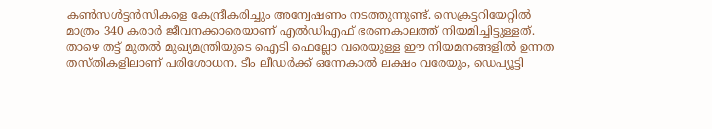കണ്‍സള്‍ട്ടന്‍സികളെ കേന്ദ്രീകരിച്ചും അന്വേഷണം നടത്തുന്നുണ്ട്. സെക്രട്ടറിയേറ്റില്‍ മാത്രം 340 കരാര്‍ ജീവനക്കാരെയാണ് എല്‍ഡിഎഫ് ഭരണകാലത്ത് നിയമിച്ചിട്ടുള്ളത്. താഴെ തട്ട് മുതല്‍ മുഖ്യമന്ത്രിയുടെ ഐടി ഫെല്ലോ വരെയുള്ള ഈ നിയമനങ്ങളില്‍ ഉന്നത തസ്തികളിലാണ് പരിശോധന. ടീം ലീഡര്‍ക്ക് ഒന്നേകാല്‍ ലക്ഷം വരേയും, ഡെപ്യൂട്ടി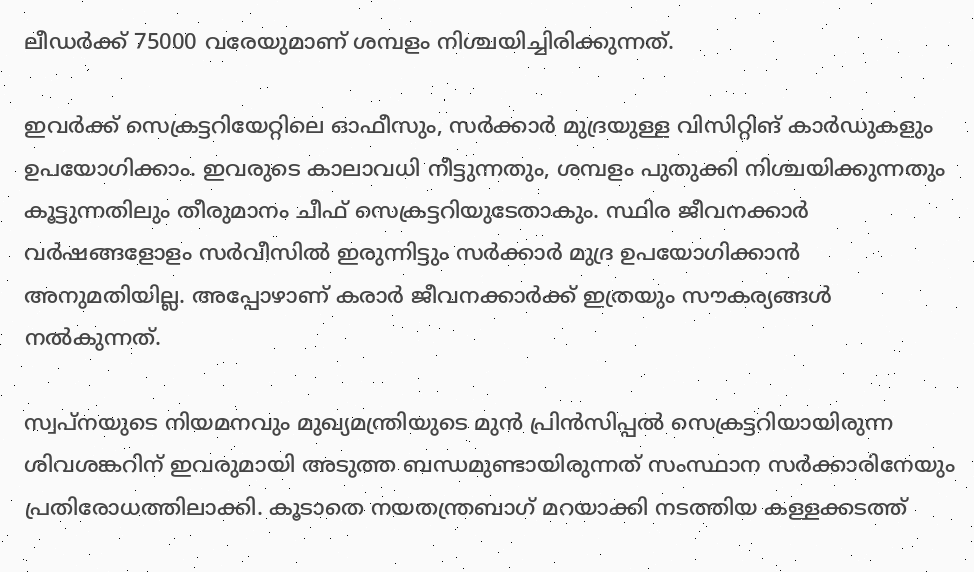ലീഡര്‍ക്ക് 75000 വരേയുമാണ് ശമ്പളം നിശ്ചയിച്ചിരിക്കുന്നത്.

ഇവര്‍ക്ക് സെക്രട്ടറിയേറ്റിലെ ഓഫീസും, സര്‍ക്കാര്‍ മുദ്രയുള്ള വിസിറ്റിങ് കാര്‍ഡുകളും ഉപയോഗിക്കാം. ഇവരുടെ കാലാവധി നീട്ടുന്നതും, ശമ്പളം പുതുക്കി നിശ്ചയിക്കുന്നതും കൂട്ടുന്നതിലും തീരുമാനം ചീഫ് സെക്രട്ടറിയുടേതാകും. സ്ഥിര ജീവനക്കാര്‍ വര്‍ഷങ്ങളോളം സര്‍വീസില്‍ ഇരുന്നിട്ടും സര്‍ക്കാര്‍ മുദ്ര ഉപയോഗിക്കാന്‍ അനുമതിയില്ല. അപ്പോഴാണ് കരാര്‍ ജീവനക്കാര്‍ക്ക് ഇത്രയും സൗകര്യങ്ങള്‍ നല്‍കുന്നത്.

സ്വപ്‌നയുടെ നിയമനവും മുഖ്യമന്ത്രിയുടെ മുന്‍ പ്രിന്‍സിപ്പല്‍ സെക്രട്ടറിയായിരുന്ന ശിവശങ്കറിന് ഇവരുമായി അടുത്ത ബന്ധമുണ്ടായിരുന്നത് സംസ്ഥാന സര്‍ക്കാരിനേയും പ്രതിരോധത്തിലാക്കി. കൂടാതെ നയതന്ത്രബാഗ് മറയാക്കി നടത്തിയ കള്ളക്കടത്ത്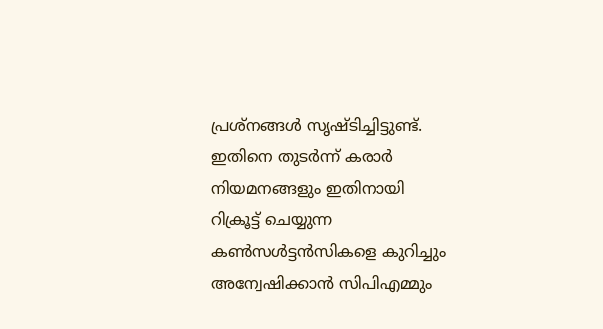പ്രശ്‌നങ്ങള്‍ സൃഷ്ടിച്ചിട്ടുണ്ട്. ഇതിനെ തുടര്‍ന്ന് കരാര്‍ നിയമനങ്ങളും ഇതിനായി റിക്രൂട്ട് ചെയ്യുന്ന കണ്‍സള്‍ട്ടന്‍സികളെ കുറിച്ചും അന്വേഷിക്കാന്‍ സിപിഎമ്മും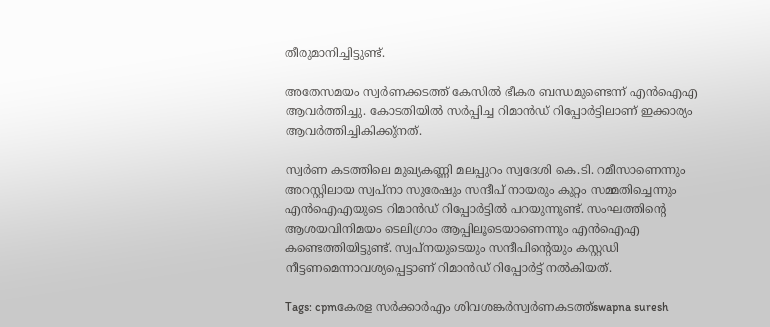തീരുമാനിച്ചിട്ടുണ്ട്.

അതേസമയം സ്വര്‍ണക്കടത്ത് കേസില്‍ ഭീകര ബന്ധമുണ്ടെന്ന് എന്‍ഐഎ ആവര്‍ത്തിച്ചു. കോടതിയില്‍ സര്‍പ്പിച്ച റിമാന്‍ഡ് റിപ്പോര്‍ട്ടിലാണ് ഇക്കാര്യം ആവര്‍ത്തിച്ചികിക്കു്‌നത്.

സ്വര്‍ണ കടത്തിലെ മുഖ്യകണ്ണി മലപ്പുറം സ്വദേശി കെ.ടി. റമീസാണെന്നും അറസ്റ്റിലായ സ്വപ്നാ സുരേഷും സന്ദീപ് നായരും കുറ്റം സമ്മതിച്ചെന്നും എന്‍ഐഎയുടെ റിമാന്‍ഡ് റിപ്പോര്‍ട്ടില്‍ പറയുന്നുണ്ട്. സംഘത്തിന്റെ ആശയവിനിമയം ടെലിഗ്രാം ആപ്പിലൂടെയാണെന്നും എന്‍ഐഎ കണ്ടെത്തിയിട്ടുണ്ട്. സ്വപ്നയുടെയും സന്ദീപിന്റെയും കസ്റ്റഡി നീട്ടണമെന്നാവശ്യപ്പെട്ടാണ് റിമാന്‍ഡ് റിപ്പോര്‍ട്ട് നല്‍കിയത്.

Tags: cpmകേരള സര്‍ക്കാര്‍എം ശിവശങ്കര്‍സ്വര്‍ണകടത്ത്swapna suresh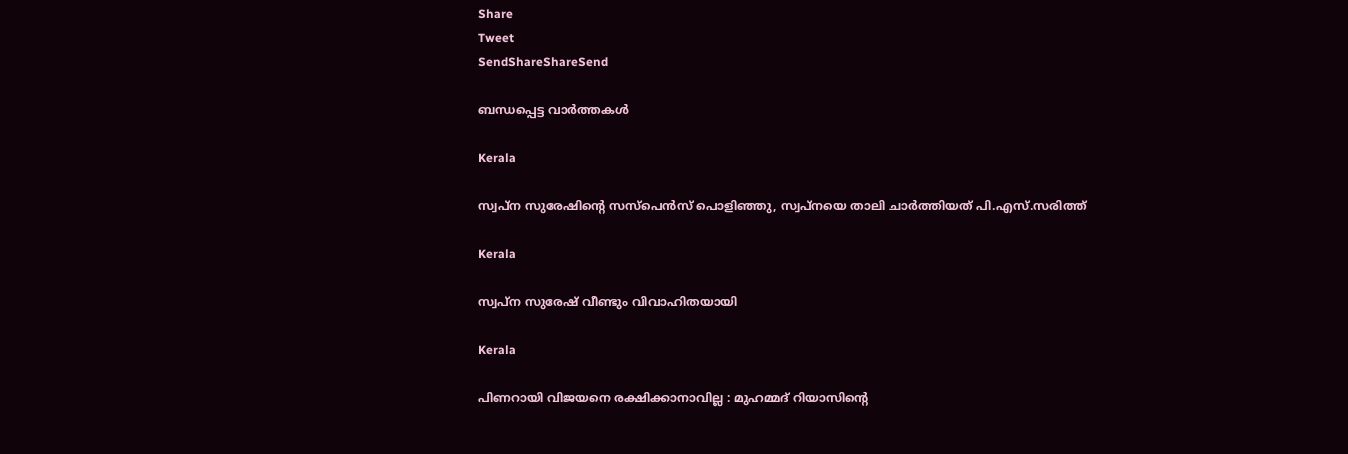Share
Tweet
SendShareShareSend

ബന്ധപ്പെട്ട വാര്‍ത്തകള്‍

Kerala

സ്വപ്ന സുരേഷിന്റെ സസ്പെൻസ് പൊളിഞ്ഞു, സ്വപ്നയെ താലി ചാര്‍ത്തിയത് പി.എസ്.സരിത്ത്

Kerala

സ്വപ്ന സുരേഷ് വീണ്ടും വിവാഹിതയായി

Kerala

പിണറായി വിജയനെ രക്ഷിക്കാനാവില്ല : മുഹമ്മദ് റിയാസിന്റെ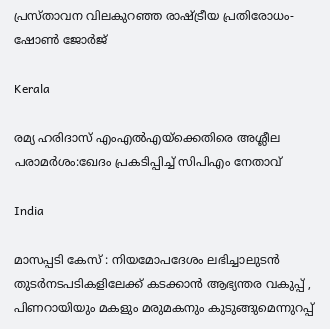പ്രസ്താവന വിലകുറഞ്ഞ രാഷ്‌ട്രീയ പ്രതിരോധം- ഷോണ്‍ ജോര്‍ജ്

Kerala

രമ്യ ഹരിദാസ് എംഎല്‍എയ്‌ക്കെതിരെ അശ്ലീല പരാമര്‍ശം:ഖേദം പ്രകടിപ്പിച്ച് സിപിഎം നേതാവ്

India

മാസപ്പടി കേസ് : നിയമോപദേശം ലഭിച്ചാലുടന്‍ തുടര്‍നടപടികളിലേക്ക് കടക്കാന്‍ ആഭ്യന്തര വകുപ്പ് , പിണറായിയും മകളും മരുമകനും കുടുങ്ങുമെന്നുറപ്പ്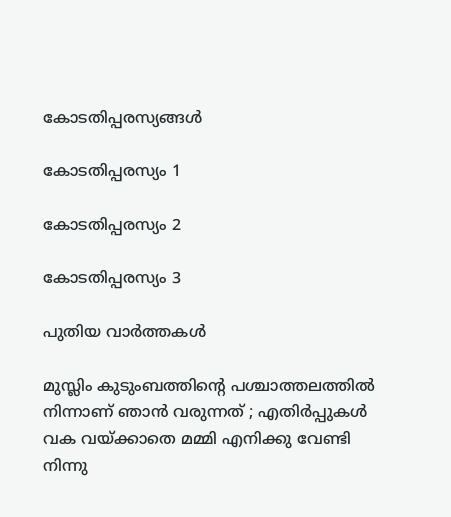കോടതിപ്പരസ്യങ്ങള്‍

കോടതിപ്പരസ്യം 1

കോടതിപ്പരസ്യം 2

കോടതിപ്പരസ്യം 3

പുതിയ വാര്‍ത്തകള്‍

മുസ്ലിം കുടുംബത്തിന്റെ പശ്ചാത്തലത്തിൽ നിന്നാണ് ഞാൻ വരുന്നത് ; എതിർപ്പുകൾ വക വയ്‌ക്കാതെ മമ്മി എനിക്കു വേണ്ടി നിന്നു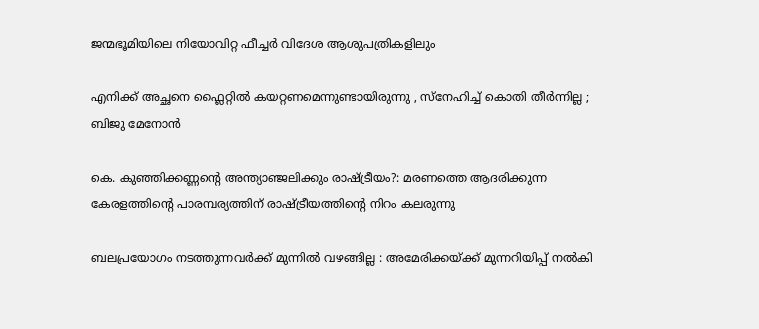ജന്മഭൂമിയിലെ നിയോവിറ്റ ഫീച്ചര്‍ വിദേശ ആശുപത്രികളിലും

എനിക്ക് അച്ഛനെ ഫ്ലൈറ്റിൽ കയറ്റണമെന്നുണ്ടായിരുന്നു , സ്നേഹിച്ച് കൊതി തീർന്നില്ല ; ബിജു മേനോൻ

കെ. കുഞ്ഞിക്കണ്ണന്റെ അന്ത്യാഞ്ജലിക്കും രാഷ്‌ട്രീയം?: മരണത്തെ ആദരിക്കുന്ന കേരളത്തിന്റെ പാരമ്പര്യത്തിന് രാഷ്‌ട്രീയത്തിന്റെ നിറം കലരുന്നു

ബലപ്രയോഗം നടത്തുന്നവർക്ക് മുന്നിൽ വഴങ്ങില്ല : അമേരിക്കയ്‌ക്ക് മുന്നറിയിപ്പ് നൽകി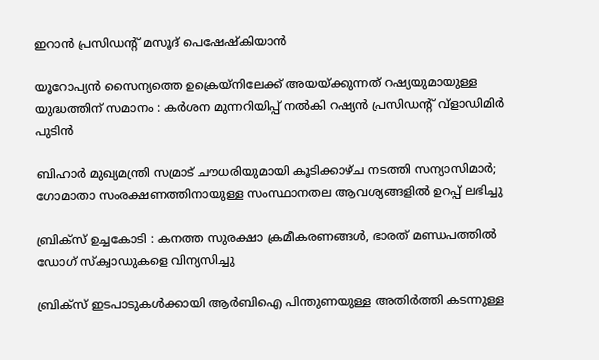ഇറാൻ പ്രസിഡന്റ് മസൂദ് പെഷേഷ്കിയാൻ

യൂറോപ്യൻ സൈന്യത്തെ ഉക്രെയ്‌നിലേക്ക് അയയ്‌ക്കുന്നത് റഷ്യയുമായുള്ള യുദ്ധത്തിന് സമാനം : കർശന മുന്നറിയിപ്പ് നൽകി റഷ്യൻ പ്രസിഡന്റ് വ്‌ളാഡിമിർ പുടിൻ

ബിഹാർ മുഖ്യമന്ത്രി സമ്രാട് ചൗധരിയുമായി കൂടിക്കാഴ്ച നടത്തി സന്യാസിമാർ; ഗോമാതാ സംരക്ഷണത്തിനായുള്ള സംസ്ഥാനതല ആവശ്യങ്ങളിൽ ഉറപ്പ് ലഭിച്ചു

ബ്രിക്‌സ് ഉച്ചകോടി : കനത്ത സുരക്ഷാ ക്രമീകരണങ്ങൾ, ഭാരത് മണ്ഡപത്തിൽ ഡോഗ് സ്ക്വാഡുകളെ വിന്യസിച്ചു

ബ്രിക്സ് ഇടപാടുകൾക്കായി ആർബിഐ പിന്തുണയുള്ള അതിർത്തി കടന്നുള്ള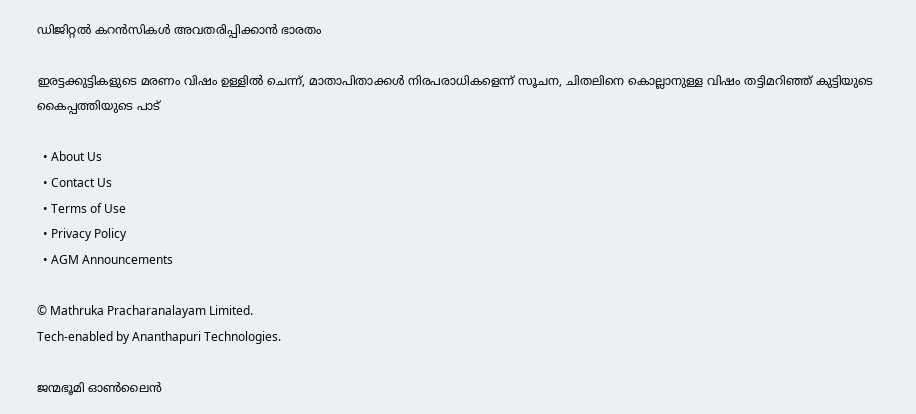ഡിജിറ്റൽ കറൻസികൾ അവതരിപ്പിക്കാൻ ഭാരതം

ഇരട്ടക്കുട്ടികളുടെ മരണം വിഷം ഉള്ളിൽ ചെന്ന്, മാതാപിതാക്കൾ നിരപരാധികളെന്ന് സൂചന, ചിതലിനെ കൊല്ലാനുള്ള വിഷം തട്ടിമറിഞ്ഞ് കുട്ടിയുടെ കൈപ്പത്തിയുടെ പാട്

  • About Us
  • Contact Us
  • Terms of Use
  • Privacy Policy
  • AGM Announcements

© Mathruka Pracharanalayam Limited.
Tech-enabled by Ananthapuri Technologies.

ജന്മഭൂമി ഓണ്‍ലൈന്‍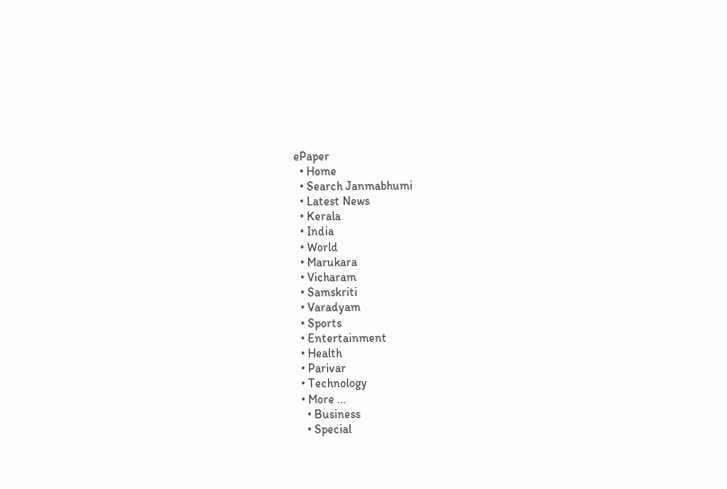ePaper
  • Home
  • Search Janmabhumi
  • Latest News
  • Kerala
  • India
  • World
  • Marukara
  • Vicharam
  • Samskriti
  • Varadyam
  • Sports
  • Entertainment
  • Health
  • Parivar
  • Technology
  • More …
    • Business
    • Special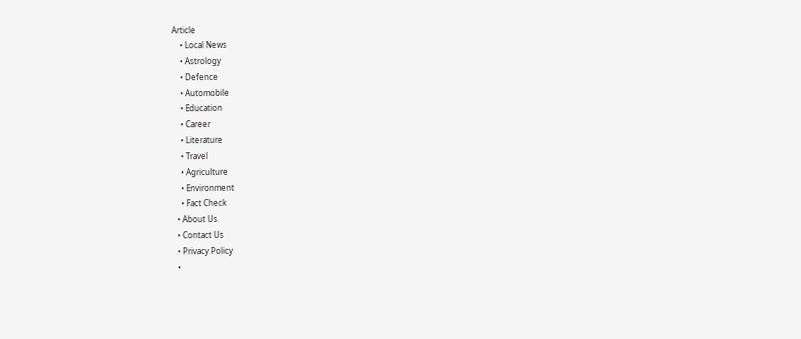Article
    • Local News
    • Astrology
    • Defence
    • Automobile
    • Education
    • Career
    • Literature
    • Travel
    • Agriculture
    • Environment
    • Fact Check
  • About Us
  • Contact Us
  • Privacy Policy
  •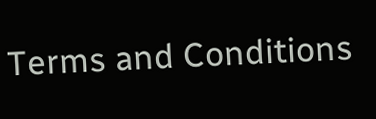Terms and Conditions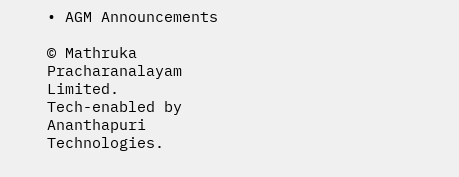• AGM Announcements

© Mathruka Pracharanalayam Limited.
Tech-enabled by Ananthapuri Technologies.